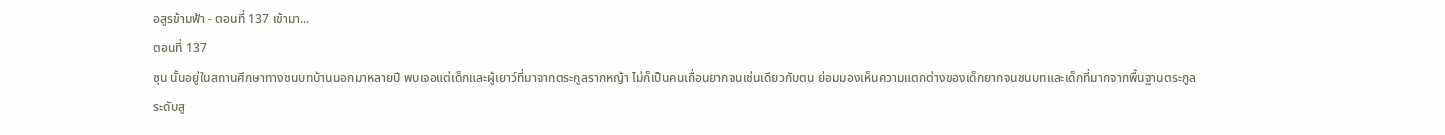อสูรข้ามฟ้า - ตอนที่ 137 เข้ามา...
ตอนที่ 137
ซุน นั้นอยู่ในสถานศึกษาทางชนบทบ้านนอกมาหลายปี พบเจอแต่เด็กและผู้เยาว์ที่มาจากตระกูลรากหญ้า ไม่ก็เป็นคนเถื่อนยากจนเช่นเดียวกับตน ย่อมมองเห็นความแตกต่างของเด็กยากจนชนบทและเด็กที่มากจากพื้นฐานตระกูลระดับสู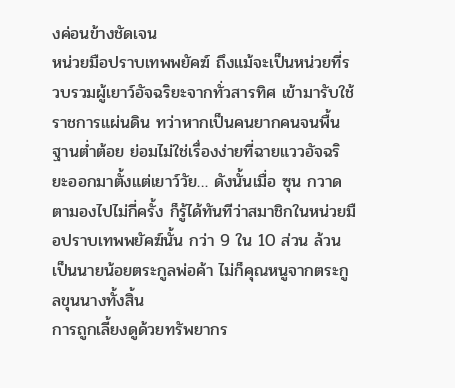งค่อนข้างชัดเจน
หน่วยมือปราบเทพพยัคฆ์ ถึงแม้จะเป็นหน่วยที่รวบรวมผู้เยาว์อัจฉริยะจากทั่วสารทิศ เข้ามารับใช้ราชการแผ่นดิน ทว่าหากเป็นคนยากคนจนพื้นฐานต่ำต้อย ย่อมไม่ใช่เรื่องง่ายที่ฉายแววอัจฉริยะออกมาตั้งแต่เยาว์วัย… ดังนั้นเมื่อ ซุน กวาดตามองไปไม่กี่ครั้ง ก็รู้ได้ทันทีว่าสมาชิกในหน่วยมือปราบเทพพยัคฆ์นั้น กว่า 9 ใน 10 ส่วน ล้วนเป็นนายน้อยตระกูลพ่อค้า ไม่ก็คุณหนูจากตระกูลขุนนางทั้งสิ้น
การถูกเลี้ยงดูด้วยทรัพยากร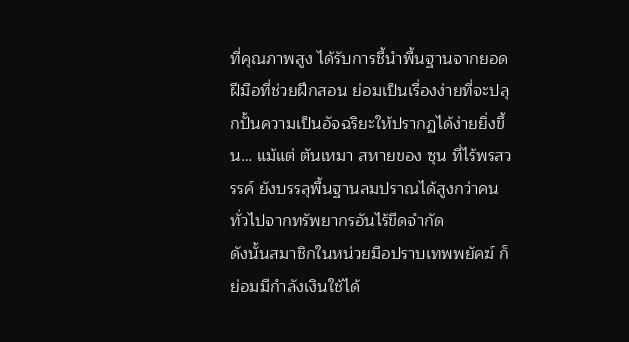ที่คุณภาพสูง ได้รับการชี้นำพื้นฐานจากยอดฝีมือที่ช่วยฝึกสอน ย่อมเป็นเรื่องง่ายที่จะปลุกปั้นความเป็นอัจฉริยะให้ปรากฏได้ง่ายยิ่งขึ้น… แม้แต่ ตันเหมา สหายของ ซุน ที่ไร้พรสวรรค์ ยังบรรลุพื้นฐานลมปราณได้สูงกว่าคนทั่วไปจากทรัพยากรอันไร้ขีดจำกัด
ดังนั้นสมาชิกในหน่วยมือปราบเทพพยัคฆ์ ก็ย่อมมีกำลังเงินใช้ได้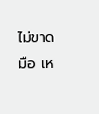ไม่ขาดมือ เห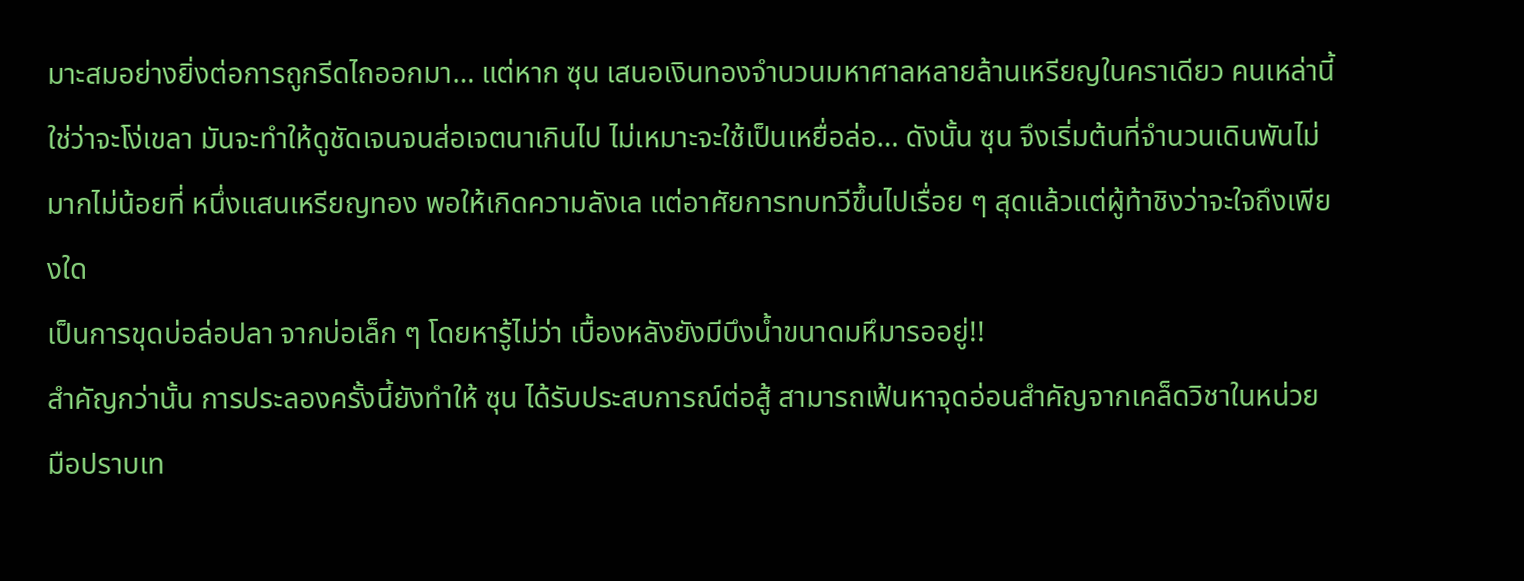มาะสมอย่างยิ่งต่อการถูกรีดไถออกมา… แต่หาก ซุน เสนอเงินทองจำนวนมหาศาลหลายล้านเหรียญในคราเดียว คนเหล่านี้ใช่ว่าจะโง่เขลา มันจะทำให้ดูชัดเจนจนส่อเจตนาเกินไป ไม่เหมาะจะใช้เป็นเหยื่อล่อ… ดังนั้น ซุน จึงเริ่มต้นที่จำนวนเดินพันไม่มากไม่น้อยที่ หนึ่งแสนเหรียญทอง พอให้เกิดความลังเล แต่อาศัยการทบทวีขึ้นไปเรื่อย ๆ สุดแล้วแต่ผู้ท้าชิงว่าจะใจถึงเพียงใด
เป็นการขุดบ่อล่อปลา จากบ่อเล็ก ๆ โดยหารู้ไม่ว่า เบื้องหลังยังมีบึงน้ำขนาดมหึมารออยู่!!
สำคัญกว่านั้น การประลองครั้งนี้ยังทำให้ ซุน ได้รับประสบการณ์ต่อสู้ สามารถเฟ้นหาจุดอ่อนสำคัญจากเคล็ดวิชาในหน่วยมือปราบเท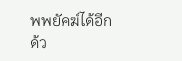พพยัคฆ์ได้อีกด้ว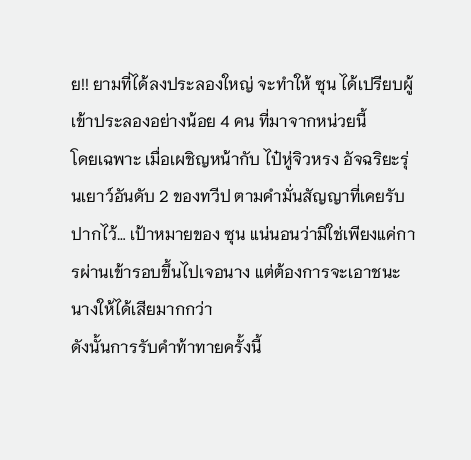ย!! ยามที่ได้ลงประลองใหญ่ จะทำให้ ซุน ได้เปรียบผู้เข้าประลองอย่างน้อย 4 คน ที่มาจากหน่วยนี้
โดยเฉพาะ เมื่อเผชิญหน้ากับ ไป๋หู่จิวหรง อัจฉริยะรุ่นเยาว์อันดับ 2 ของทวีป ตามคำมั่นสัญญาที่เคยรับปากไว้… เป้าหมายของ ซุน แน่นอนว่ามิใช่เพียงแค่การผ่านเข้ารอบขึ้นไปเจอนาง แต่ต้องการจะเอาชนะนางให้ได้เสียมากกว่า
ดังนั้นการรับคำท้าทายครั้งนี้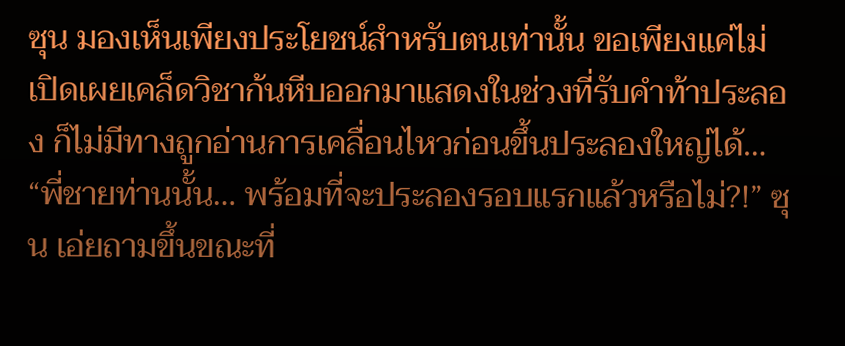ซุน มองเห็นเพียงประโยชน์สำหรับตนเท่านั้น ขอเพียงแค่ไม่เปิดเผยเคล็ดวิชาก้นหีบออกมาแสดงในช่วงที่รับคำท้าประลอง ก็ไม่มีทางถูกอ่านการเคลื่อนไหวก่อนขึ้นประลองใหญ่ได้…
“พี่ชายท่านนั้น… พร้อมที่จะประลองรอบแรกแล้วหรือไม่?!” ซุน เอ่ยถามขึ้นขณะที่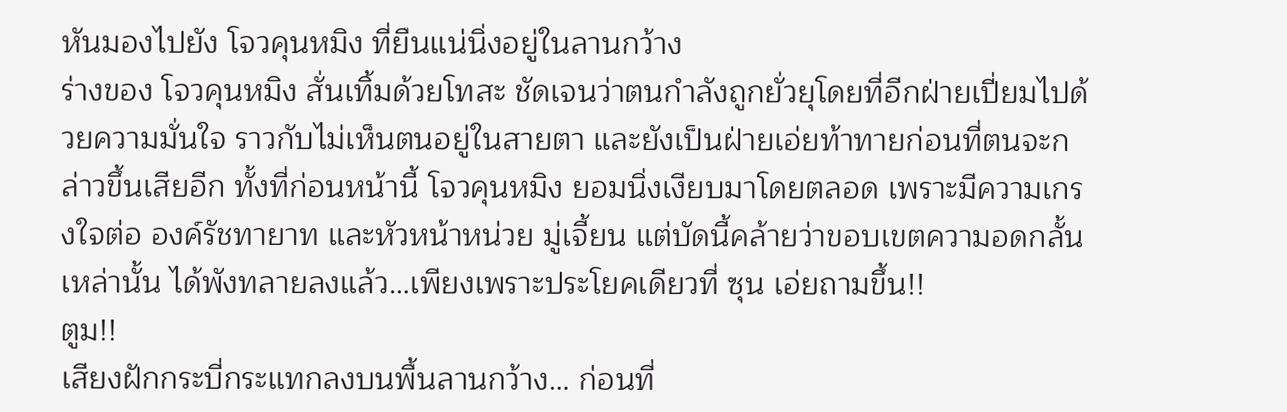หันมองไปยัง โจวคุนหมิง ที่ยืนแน่นิ่งอยู่ในลานกว้าง
ร่างของ โจวคุนหมิง สั่นเทิ้มด้วยโทสะ ชัดเจนว่าตนกำลังถูกยั่วยุโดยที่อีกฝ่ายเปี่ยมไปด้วยความมั่นใจ ราวกับไม่เห็นตนอยู่ในสายตา และยังเป็นฝ่ายเอ่ยท้าทายก่อนที่ตนจะกล่าวขึ้นเสียอีก ทั้งที่ก่อนหน้านี้ โจวคุนหมิง ยอมนิ่งเงียบมาโดยตลอด เพราะมีความเกรงใจต่อ องค์รัชทายาท และหัวหน้าหน่วย มู่เจี้ยน แต่บัดนี้คล้ายว่าขอบเขตความอดกลั้นเหล่านั้น ได้พังทลายลงแล้ว…เพียงเพราะประโยคเดียวที่ ซุน เอ่ยถามขึ้น!!
ตูม!!
เสียงฝักกระบี่กระแทกลงบนพื้นลานกว้าง… ก่อนที่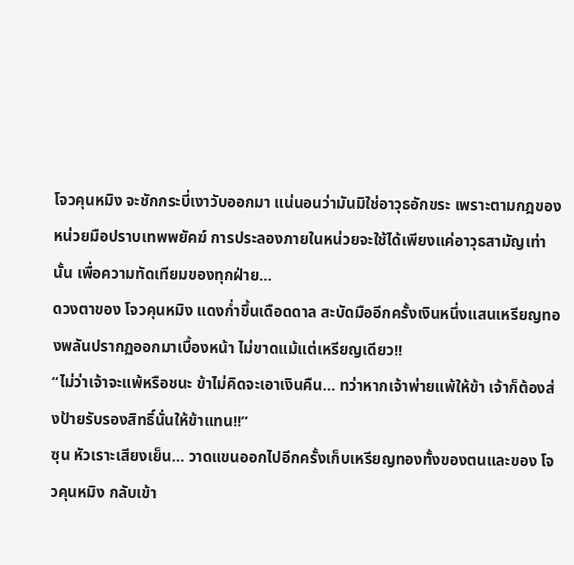โจวคุนหมิง จะชักกระบี่เงาวับออกมา แน่นอนว่ามันมิใช่อาวุธอักขระ เพราะตามกฎของหน่วยมือปราบเทพพยัคฆ์ การประลองภายในหน่วยจะใช้ได้เพียงแค่อาวุธสามัญเท่านั้น เพื่อความทัดเทียมของทุกฝ่าย…
ดวงตาของ โจวคุนหมิง แดงก่ำขึ้นเดือดดาล สะบัดมืออีกครั้งเงินหนึ่งแสนเหรียญทองพลันปรากฏออกมาเบื้องหน้า ไม่ขาดแม้แต่เหรียญเดียว!!
“ไม่ว่าเจ้าจะแพ้หรือชนะ ข้าไม่คิดจะเอาเงินคืน… ทว่าหากเจ้าพ่ายแพ้ให้ข้า เจ้าก็ต้องส่งป้ายรับรองสิทธิ์นั่นให้ข้าแทน!!”
ซุน หัวเราะเสียงเย็น… วาดแขนออกไปอีกครั้งเก็บเหรียญทองทั้งของตนและของ โจวคุนหมิง กลับเข้า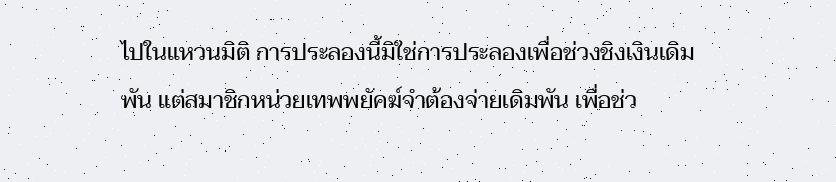ไปในแหวนมิติ การประลองนี้มิใช่การประลองเพื่อช่วงชิงเงินเดิมพัน แต่สมาชิกหน่วยเทพพยัคฆ์จำต้องจ่ายเดิมพัน เพื่อช่ว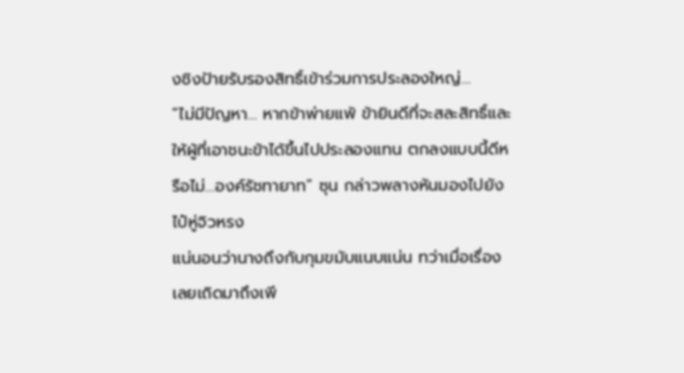งชิงป้ายรับรองสิทธิ์เข้าร่วมการประลองใหญ่…
“ไม่มีปัญหา… หากข้าพ่ายแพ้ ข้ายินดีที่จะสละสิทธิ์และให้ผู้ที่เอาชนะข้าได้ขึ้นไปประลองแทน ตกลงแบบนี้ดีหรือไม่…องค์รัชทายาท” ซุน กล่าวพลางหันมองไปยัง ไป๋หู่จิวหรง
แน่นอนว่านางถึงกับกุมขมับแนบแน่น ทว่าเมื่อเรื่องเลยเถิดมาถึงเพี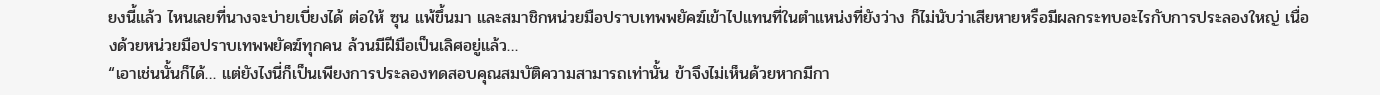ยงนี้แล้ว ไหนเลยที่นางจะบ่ายเบี่ยงได้ ต่อให้ ซุน แพ้ขึ้นมา และสมาชิกหน่วยมือปราบเทพพยัคฆ์เข้าไปแทนที่ในตำแหน่งที่ยังว่าง ก็ไม่นับว่าเสียหายหรือมีผลกระทบอะไรกับการประลองใหญ่ เนื่องด้วยหน่วยมือปราบเทพพยัคฆ์ทุกคน ล้วนมีฝีมือเป็นเลิศอยู่แล้ว…
“เอาเช่นนั้นก็ได้… แต่ยังไงนี่ก็เป็นเพียงการประลองทดสอบคุณสมบัติความสามารถเท่านั้น ข้าจึงไม่เห็นด้วยหากมีกา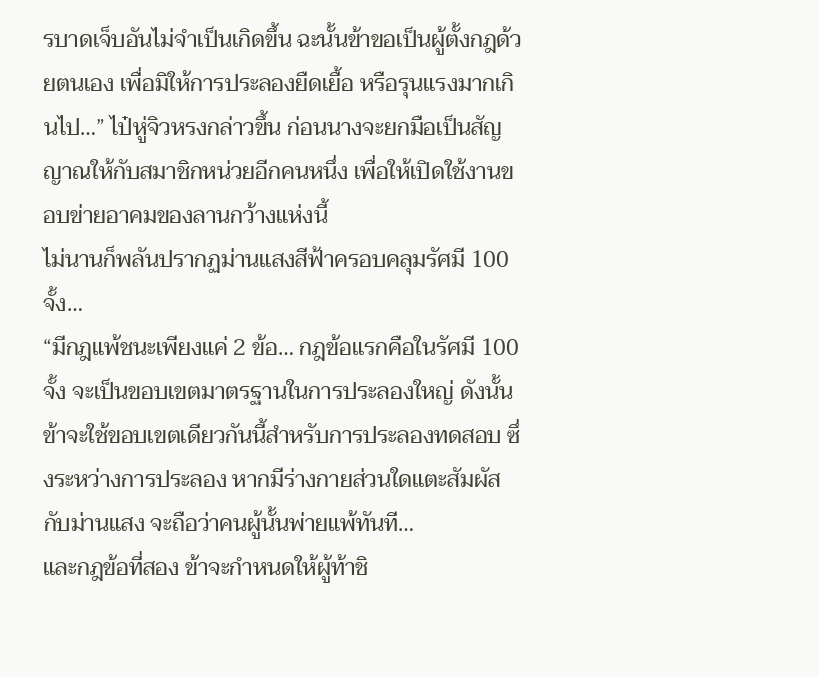รบาดเจ็บอันไม่จำเป็นเกิดขึ้น ฉะนั้นข้าขอเป็นผู้ตั้งกฎด้วยตนเอง เพื่อมิให้การประลองยืดเยื้อ หรือรุนแรงมากเกินไป…” ไป๋หู่จิวหรงกล่าวขึ้น ก่อนนางจะยกมือเป็นสัญญาณให้กับสมาชิกหน่วยอีกคนหนึ่ง เพื่อให้เปิดใช้งานขอบข่ายอาคมของลานกว้างแห่งนี้
ไม่นานก็พลันปรากฏม่านแสงสีฟ้าครอบคลุมรัศมี 100 จั้ง…
“มีกฎแพ้ชนะเพียงแค่ 2 ข้อ… กฎข้อแรกคือในรัศมี 100 จั้ง จะเป็นขอบเขตมาตรฐานในการประลองใหญ่ ดังนั้นข้าจะใช้ขอบเขตเดียวกันนี้สำหรับการประลองทดสอบ ซึ่งระหว่างการประลอง หากมีร่างกายส่วนใดแตะสัมผัสกับม่านแสง จะถือว่าคนผู้นั้นพ่ายแพ้ทันที…
และกฎข้อที่สอง ข้าจะกำหนดให้ผู้ท้าชิ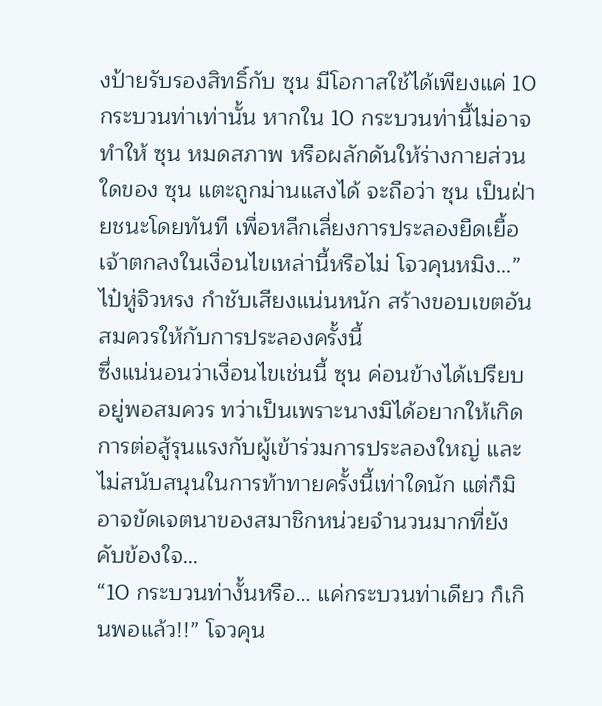งป้ายรับรองสิทธิ์กับ ซุน มีโอกาสใช้ได้เพียงแค่ 10 กระบวนท่าเท่านั้น หากใน 10 กระบวนท่านี้ไม่อาจทำให้ ซุน หมดสภาพ หรือผลักดันให้ร่างกายส่วนใดของ ซุน แตะถูกม่านแสงได้ จะถือว่า ซุน เป็นฝ่ายชนะโดยทันที เพื่อหลีกเลี่ยงการประลองยืดเยื้อ
เจ้าตกลงในเงื่อนไขเหล่านี้หรือไม่ โจวคุนหมิง…” ไป๋หู่จิวหรง กำชับเสียงแน่นหนัก สร้างขอบเขตอันสมควรให้กับการประลองครั้งนี้
ซึ่งแน่นอนว่าเงื่อนไขเช่นนี้ ซุน ค่อนข้างได้เปรียบอยู่พอสมควร ทว่าเป็นเพราะนางมิได้อยากให้เกิดการต่อสู้รุนแรงกับผู้เข้าร่วมการประลองใหญ่ และไม่สนับสนุนในการท้าทายครั้งนี้เท่าใดนัก แต่ก็มิอาจขัดเจตนาของสมาชิกหน่วยจำนวนมากที่ยังคับข้องใจ…
“10 กระบวนท่างั้นหรือ… แค่กระบวนท่าเดียว ก็เกินพอแล้ว!!” โจวคุน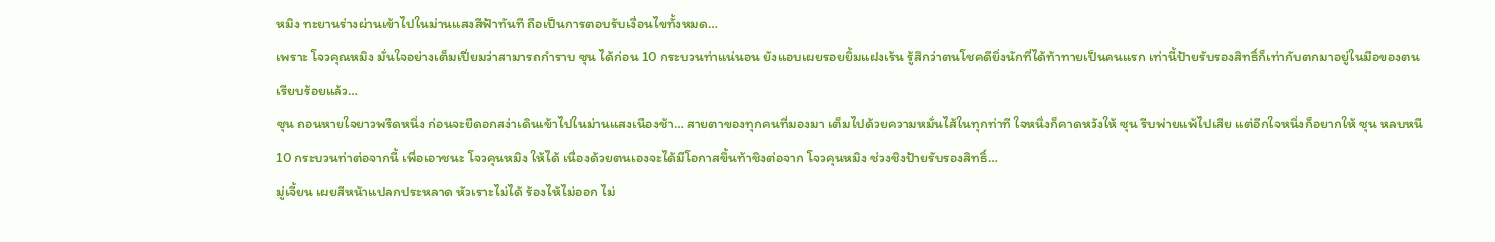หมิง ทะยานร่างผ่านเข้าไปในม่านแสงสีฟ้าทันที ถือเป็นการตอบรับเงื่อนไขทั้งหมด…
เพราะ โจวคุณหมิง มั่นใจอย่างเต็มเปี่ยมว่าสามารถกำราบ ซุน ได้ก่อน 10 กระบวนท่าแน่นอน ยังแอบเผยรอยยิ้มแฝงเร้น รู้สึกว่าตนโชคดียิ่งนักที่ได้ท้าทายเป็นคนแรก เท่านี้ป้ายรับรองสิทธิ์ก็เท่ากับตกมาอยู่ในมือของตนเรียบร้อยแล้ว…
ซุน ถอนหายใจยาวพรืดหนึ่ง ก่อนจะยืดอกสง่าเดินเข้าไปในม่านแสงเนืองช้า… สายตาของทุกคนที่มองมา เต็มไปด้วยความหมั่นไส้ในทุกท่าที ใจหนึ่งก็คาดหวังให้ ซุน รีบพ่ายแพ้ไปเสีย แต่อีกใจหนึ่งก็อยากให้ ซุน หลบหนี 10 กระบวนท่าต่อจากนี้ เพื่อเอาชนะ โจวคุนหมิง ให้ได้ เนื่องด้วยตนเองจะได้มีโอกาสขึ้นท้าชิงต่อจาก โจวคุนหมิง ช่วงชิงป้ายรับรองสิทธิ์…
มู่เจี้ยน เผยสีหน้าแปลกประหลาด หัวเราะไม่ได้ ร้องไห้ไม่ออก ไม่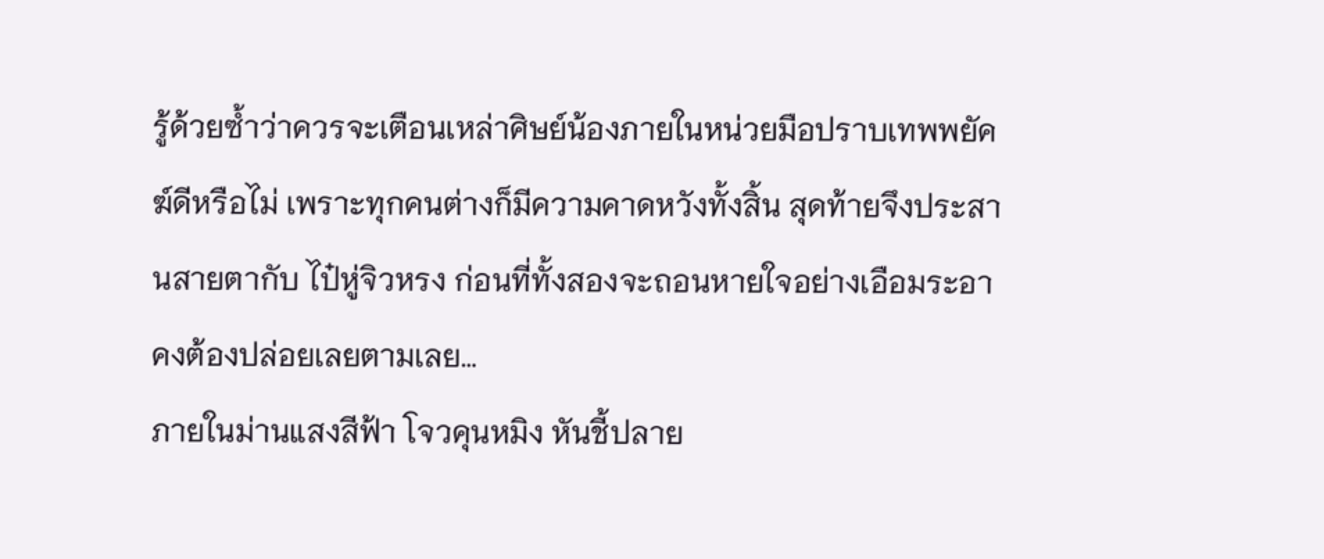รู้ด้วยซ้ำว่าควรจะเตือนเหล่าศิษย์น้องภายในหน่วยมือปราบเทพพยัคฆ์ดีหรือไม่ เพราะทุกคนต่างก็มีความคาดหวังทั้งสิ้น สุดท้ายจึงประสานสายตากับ ไป๋หู่จิวหรง ก่อนที่ทั้งสองจะถอนหายใจอย่างเอือมระอา คงต้องปล่อยเลยตามเลย…
ภายในม่านแสงสีฟ้า โจวคุนหมิง หันชี้ปลาย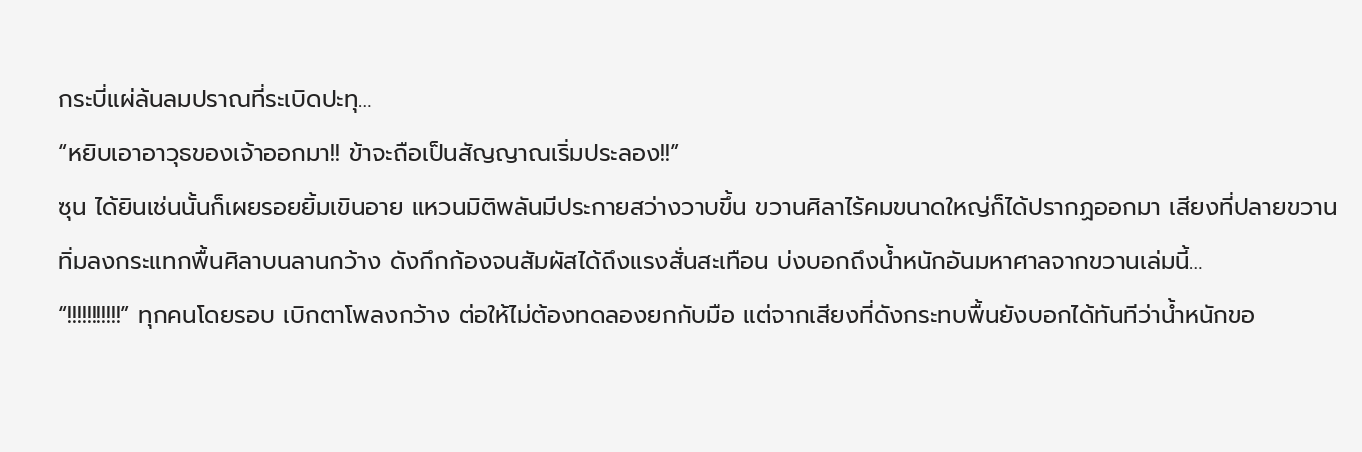กระบี่แผ่ล้นลมปราณที่ระเบิดปะทุ…
“หยิบเอาอาวุธของเจ้าออกมา!! ข้าจะถือเป็นสัญญาณเริ่มประลอง!!”
ซุน ได้ยินเช่นนั้นก็เผยรอยยิ้มเขินอาย แหวนมิติพลันมีประกายสว่างวาบขึ้น ขวานศิลาไร้คมขนาดใหญ่ก็ได้ปรากฏออกมา เสียงที่ปลายขวานทิ่มลงกระแทกพื้นศิลาบนลานกว้าง ดังกึกก้องจนสัมผัสได้ถึงแรงสั่นสะเทือน บ่งบอกถึงน้ำหนักอันมหาศาลจากขวานเล่มนี้…
“!!!!!!!!!!!” ทุกคนโดยรอบ เบิกตาโพลงกว้าง ต่อให้ไม่ต้องทดลองยกกับมือ แต่จากเสียงที่ดังกระทบพื้นยังบอกได้ทันทีว่าน้ำหนักขอ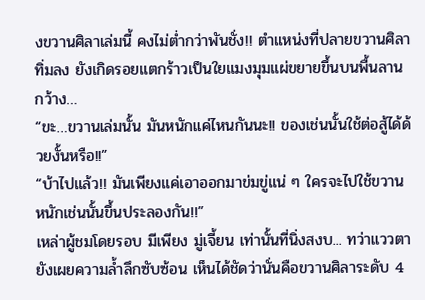งขวานศิลาเล่มนี้ คงไม่ต่ำกว่าพันชั่ง!! ตำแหน่งที่ปลายขวานศิลาทิ่มลง ยังเกิดรอยแตกร้าวเป็นใยแมงมุมแผ่ขยายขึ้นบนพื้นลานกว้าง…
“ขะ…ขวานเล่มนั้น มันหนักแค่ไหนกันนะ!! ของเช่นนั้นใช้ต่อสู้ได้ด้วยงั้นหรือ!!”
“บ้าไปแล้ว!! มันเพียงแค่เอาออกมาข่มขู่แน่ ๆ ใครจะไปใช้ขวานหนักเช่นนั้นขึ้นประลองกัน!!”
เหล่าผู้ชมโดยรอบ มีเพียง มู่เจี้ยน เท่านั้นที่นิ่งสงบ... ทว่าแววตายังเผยความล้ำลึกซับซ้อน เห็นได้ชัดว่านั่นคือขวานศิลาระดับ 4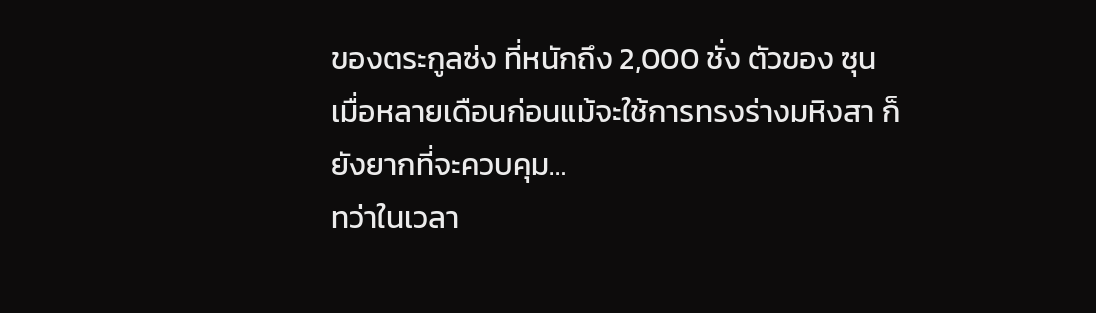ของตระกูลซ่ง ที่หนักถึง 2,000 ชั่ง ตัวของ ซุน เมื่อหลายเดือนก่อนแม้จะใช้การทรงร่างมหิงสา ก็ยังยากที่จะควบคุม…
ทว่าในเวลา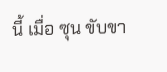นี้ เมื่อ ซุน ขับขา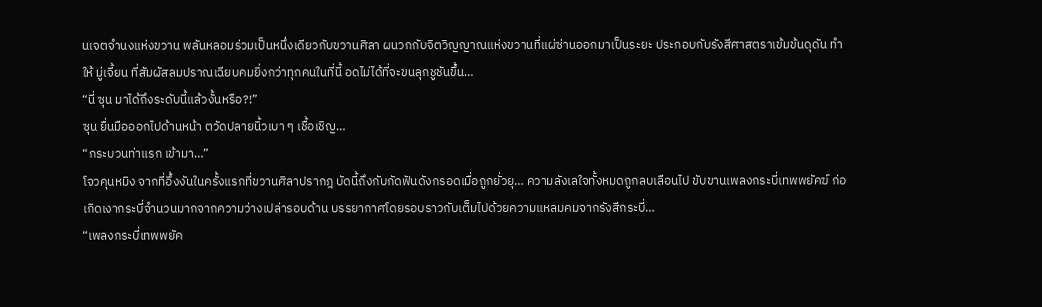นเจตจำนงแห่งขวาน พลันหลอมร่วมเป็นหนึ่งเดียวกับขวานศิลา ผนวกกับจิตวิญญาณแห่งขวานที่แผ่ซ่านออกมาเป็นระยะ ประกอบกับรังสีศาสตราเข้มข้นดุดัน ทำให้ มู่เจี้ยน ที่สัมผัสลมปราณเฉียบคมยิ่งกว่าทุกคนในที่นี้ อดไม่ได้ที่จะขนลุกชูชันขึ้น…
“นี่ ซุน มาได้ถึงระดับนี้แล้วงั้นหรือ?!”
ซุน ยื่นมือออกไปด้านหน้า ตวัดปลายนิ้วเบา ๆ เชื้อเชิญ…
“กระบวนท่าแรก เข้ามา…”
โจวคุนหมิง จากที่อึ้งงันในครั้งแรกที่ขวานศิลาปรากฎ บัดนี้ถึงกับกัดฟันดังกรอดเมื่อถูกยั่วยุ… ความลังเลใจทั้งหมดถูกลบเลือนไป ขับขานเพลงกระบี่เทพพยัคฆ์ ก่อเกิดเงากระบี่จำนวนมากจากความว่างเปล่ารอบด้าน บรรยากาศโดยรอบราวกับเต็มไปด้วยความแหลมคมจากรังสีกระบี่…
“เพลงกระบี่เทพพยัค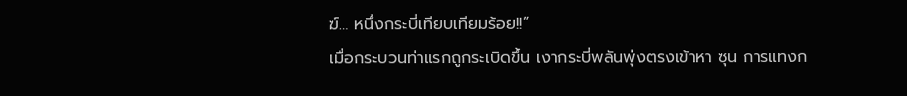ฆ์… หนึ่งกระบี่เทียบเทียมร้อย!!”
เมื่อกระบวนท่าแรกถูกระเบิดขึ้น เงากระบี่พลันพุ่งตรงเข้าหา ซุน การแทงก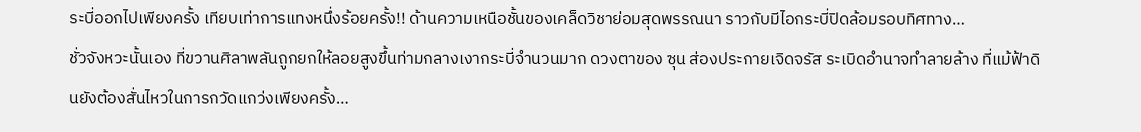ระบี่ออกไปเพียงครั้ง เทียบเท่าการแทงหนึ่งร้อยครั้ง!! ด้านความเหนือชั้นของเคล็ดวิชาย่อมสุดพรรณนา ราวกับมีไอกระบี่ปิดล้อมรอบทิศทาง…
ชั่วจังหวะนั้นเอง ที่ขวานศิลาพลันถูกยกให้ลอยสูงขึ้นท่ามกลางเงากระบี่จำนวนมาก ดวงตาของ ซุน ส่องประกายเจิดจรัส ระเบิดอำนาจทำลายล้าง ที่แม้ฟ้าดินยังต้องสั่นไหวในการกวัดแกว่งเพียงครั้ง…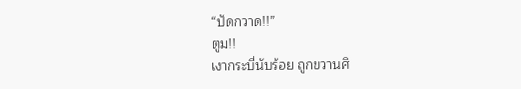“ปัดกวาด!!”
ตูม!!
เงากระบี่นับร้อย ถูกขวานศิ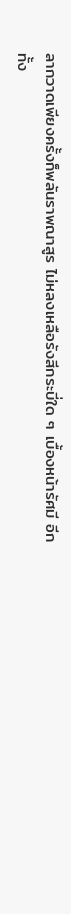ลากวาดเพียงครั้งก็พลันราพณาสูร ไม่หลงเหลือรังสีกระบี่ใด ๆ เบื้องหน้ารัศมี อีกทั้ง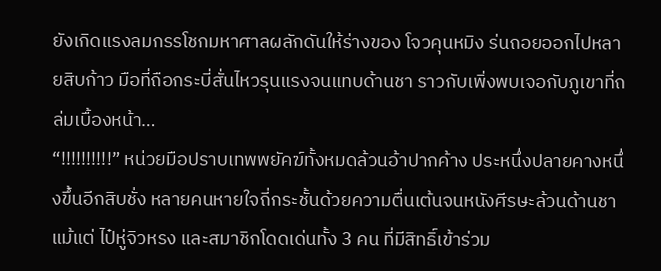ยังเกิดแรงลมกรรโชกมหาศาลผลักดันให้ร่างของ โจวคุนหมิง ร่นถอยออกไปหลายสิบก้าว มือที่ถือกระบี่สั่นไหวรุนแรงจนแทบด้านชา ราวกับเพิ่งพบเจอกับภูเขาที่ถล่มเบื้องหน้า…
“!!!!!!!!!!” หน่วยมือปราบเทพพยัคฆ์ทั้งหมดล้วนอ้าปากค้าง ประหนึ่งปลายคางหนึ่งขึ้นอีกสิบชั่ง หลายคนหายใจถี่กระชั้นด้วยความตื่นเต้นจนหนังศีรษะล้วนด้านชา แม้แต่ ไป๋หู่จิวหรง และสมาชิกโดดเด่นทั้ง 3 คน ที่มีสิทธิ์เข้าร่วม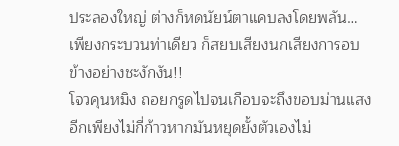ประลองใหญ่ ต่างก็หดนัยน์ตาแคบลงโดยพลัน…
เพียงกระบวนท่าเดียว ก็สยบเสียงนกเสียงการอบข้างอย่างชะงักงัน!!
โจวคุนหมิง ถอยกรูดไปจนเกือบจะถึงขอบม่านแสง อีกเพียงไม่กี่ก้าวหากมันหยุดยั้งตัวเองไม่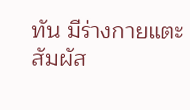ทัน มีร่างกายแตะสัมผัส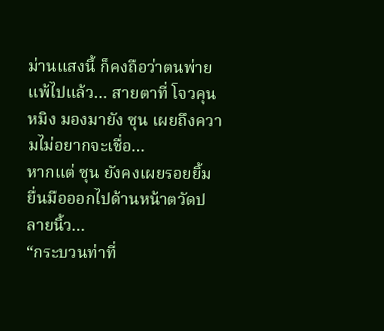ม่านแสงนี้ ก็คงถือว่าตนพ่ายแพ้ไปแล้ว… สายตาที่ โจวคุนหมิง มองมายัง ซุน เผยถึงความไม่อยากจะเชื่อ…
หากแต่ ซุน ยังคงเผยรอยยิ้ม ยื่นมือออกไปด้านหน้าตวัดปลายนิ้ว…
“กระบวนท่าที่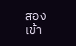สอง เข้า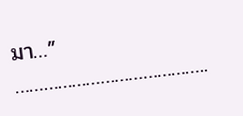มา…”
…………………………………..